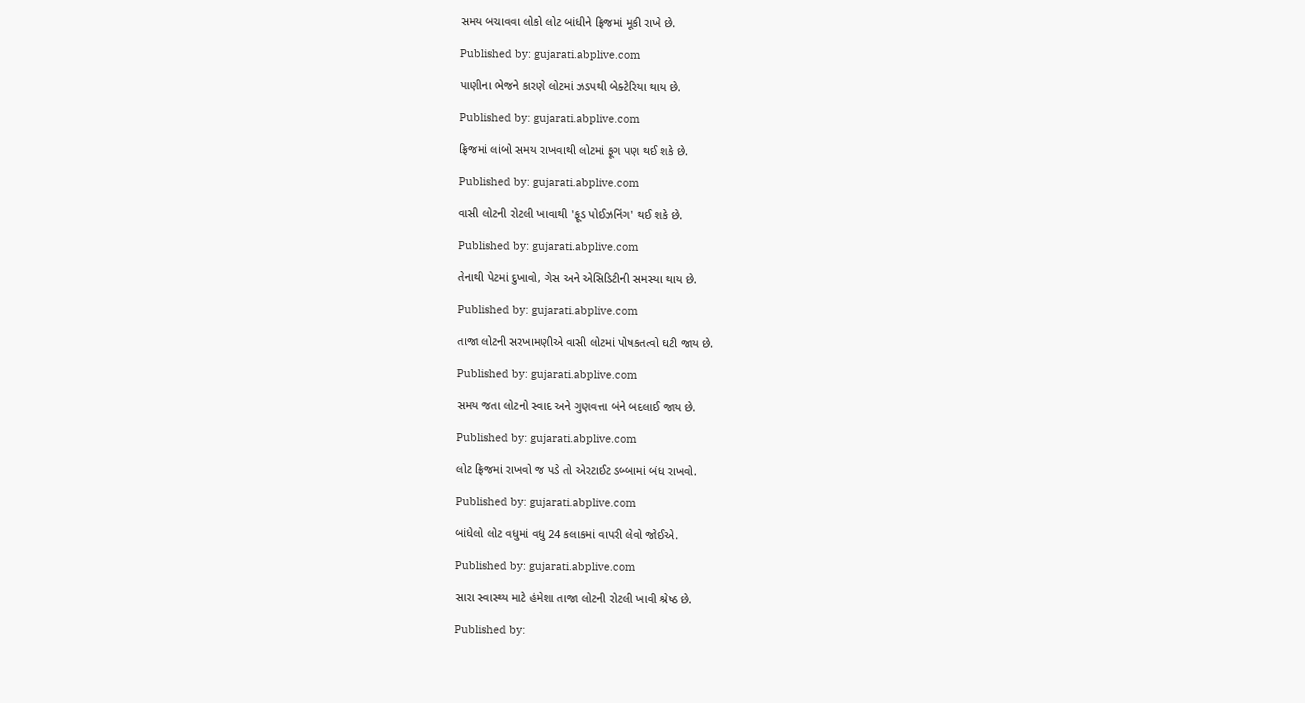સમય બચાવવા લોકો લોટ બાંધીને ફ્રિજમાં મૂકી રાખે છે.

Published by: gujarati.abplive.com

પાણીના ભેજને કારણે લોટમાં ઝડપથી બેક્ટેરિયા થાય છે.

Published by: gujarati.abplive.com

ફ્રિજમાં લાંબો સમય રાખવાથી લોટમાં ફૂગ પણ થઈ શકે છે.

Published by: gujarati.abplive.com

વાસી લોટની રોટલી ખાવાથી 'ફૂડ પોઈઝનિંગ' થઈ શકે છે.

Published by: gujarati.abplive.com

તેનાથી પેટમાં દુખાવો, ગેસ અને એસિડિટીની સમસ્યા થાય છે.

Published by: gujarati.abplive.com

તાજા લોટની સરખામણીએ વાસી લોટમાં પોષકતત્વો ઘટી જાય છે.

Published by: gujarati.abplive.com

સમય જતા લોટનો સ્વાદ અને ગુણવત્તા બંને બદલાઈ જાય છે.

Published by: gujarati.abplive.com

લોટ ફ્રિજમાં રાખવો જ પડે તો એરટાઈટ ડબ્બામાં બંધ રાખવો.

Published by: gujarati.abplive.com

બાંધેલો લોટ વધુમાં વધુ 24 કલાકમાં વાપરી લેવો જોઈએ.

Published by: gujarati.abplive.com

સારા સ્વાસ્થ્ય માટે હંમેશા તાજા લોટની રોટલી ખાવી શ્રેષ્ઠ છે.

Published by: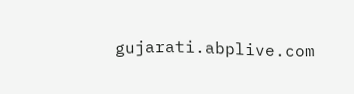gujarati.abplive.com